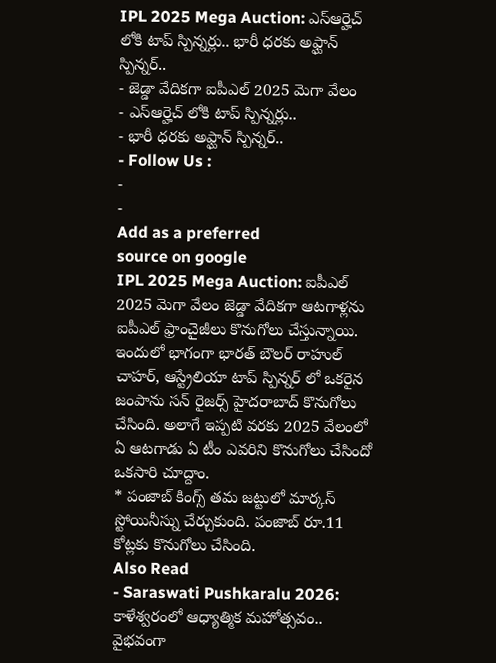IPL 2025 Mega Auction: ఎస్ఆర్హెచ్ లోకి టాప్ స్పిన్నర్లు.. భారీ ధరకు అఫ్ఘాన్ స్పిన్నర్..
- జెడ్డా వేదికగా ఐపీఎల్ 2025 మెగా వేలం
- ఎస్ఆర్హెచ్ లోకి టాప్ స్పిన్నర్లు..
- భారీ ధరకు అఫ్ఘాన్ స్పిన్నర్..
- Follow Us :
-
-
Add as a preferred
source on google
IPL 2025 Mega Auction: ఐపీఎల్ 2025 మెగా వేలం జెడ్డా వేదికగా ఆటగాళ్లను ఐపీఎల్ ఫ్రాంచైజీలు కొనుగోలు చేస్తున్నాయి. ఇందులో భాగంగా భారత్ బౌలర్ రాహుల్ చాహర్, ఆస్ట్రేలియా టాప్ స్పిన్నర్ లో ఒకరైన జంపాను సన్ రైజర్స్ హైదరాబాద్ కొనుగోలు చేసింది. అలాగే ఇప్పటి వరకు 2025 వేలంలో ఏ ఆటగాడు ఏ టీం ఎవరిని కొనుగోలు చేసిందో ఒకసారి చూద్దాం.
* పంజాబ్ కింగ్స్ తమ జట్టులో మార్కస్ స్టోయినీస్ను చేర్చుకుంది. పంజాబ్ రూ.11 కోట్లకు కొనుగోలు చేసింది.
Also Read
- Saraswati Pushkaralu 2026: కాళేశ్వరంలో ఆధ్యాత్మిక మహోత్సవం.. వైభవంగా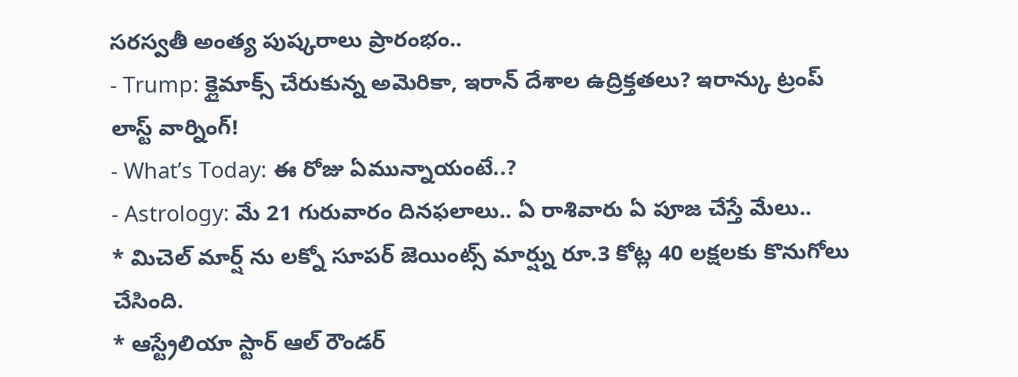సరస్వతీ అంత్య పుష్కరాలు ప్రారంభం..
- Trump: క్లైమాక్స్ చేరుకున్న అమెరికా, ఇరాన్ దేశాల ఉద్రిక్తతలు? ఇరాన్కు ట్రంప్ లాస్ట్ వార్నింగ్!
- What’s Today: ఈ రోజు ఏమున్నాయంటే..?
- Astrology: మే 21 గురువారం దినఫలాలు.. ఏ రాశివారు ఏ పూజ చేస్తే మేలు..
* మిచెల్ మార్ష్ ను లక్నో సూపర్ జెయింట్స్ మార్ష్ను రూ.3 కోట్ల 40 లక్షలకు కొనుగోలు చేసింది.
* ఆస్ట్రేలియా స్టార్ ఆల్ రౌండర్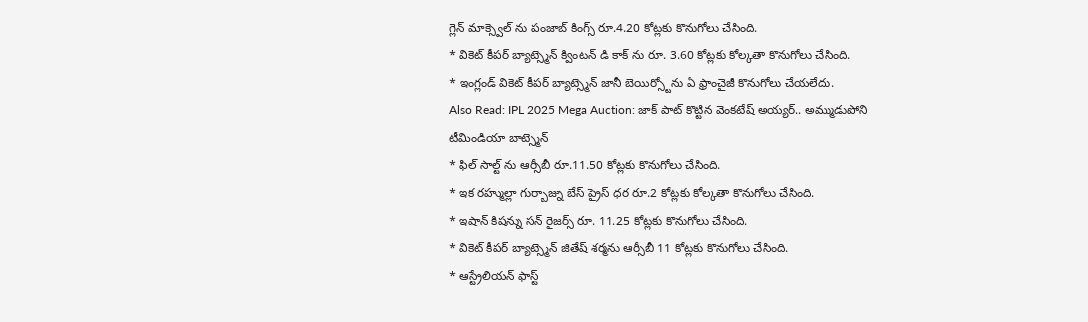గ్లెన్ మాక్స్వెల్ ను పంజాబ్ కింగ్స్ రూ.4.20 కోట్లకు కొనుగోలు చేసింది.
* వికెట్ కీపర్ బ్యాట్స్మెన్ క్వింటన్ డి కాక్ ను రూ. 3.60 కోట్లకు కోల్కతా కొనుగోలు చేసింది.
* ఇంగ్లండ్ వికెట్ కీపర్ బ్యాట్స్మెన్ జానీ బెయిర్స్టోను ఏ ఫ్రాంచైజీ కొనుగోలు చేయలేదు.
Also Read: IPL 2025 Mega Auction: జాక్ పాట్ కొట్టిన వెంకటేష్ అయ్యర్.. అమ్ముడుపోని టీమిండియా బాట్స్మెన్
* ఫిల్ సాల్ట్ ను ఆర్సీబీ రూ.11.50 కోట్లకు కొనుగోలు చేసింది.
* ఇక రహ్ముల్లా గుర్బాజ్ను బేస్ ప్రైస్ ధర రూ.2 కోట్లకు కోల్కతా కొనుగోలు చేసింది.
* ఇషాన్ కిషన్ను సన్ రైజర్స్ రూ. 11.25 కోట్లకు కొనుగోలు చేసింది.
* వికెట్ కీపర్ బ్యాట్స్మెన్ జితేష్ శర్మను ఆర్సీబీ 11 కోట్లకు కొనుగోలు చేసింది.
* ఆస్ట్రేలియన్ ఫాస్ట్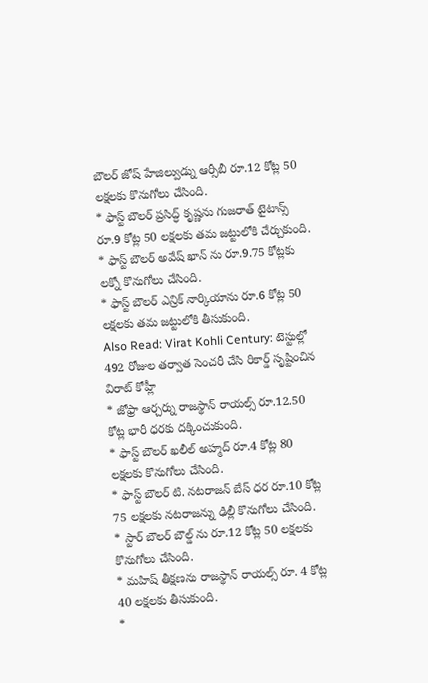బౌలర్ జోష్ హేజిల్వుడ్ను ఆర్సీబీ రూ.12 కోట్ల 50 లక్షలకు కొనుగోలు చేసింది.
* ఫాస్ట్ బౌలర్ ప్రసిద్ధ్ కృష్ణను గుజరాత్ టైటాన్స్ రూ.9 కోట్ల 50 లక్షలకు తమ జట్టులోకి చేర్చుకుంది.
* ఫాస్ట్ బౌలర్ అవేష్ ఖాన్ ను రూ.9.75 కోట్లకు లక్నో కొనుగోలు చేసింది.
* ఫాస్ట్ బౌలర్ ఎన్రిక్ నార్కియాను రూ.6 కోట్ల 50 లక్షలకు తమ జట్టులోకి తీసుకుంది.
Also Read: Virat Kohli Century: టెస్టుల్లో 492 రోజుల తర్వాత సెంచరీ చేసి రికార్డ్ సృష్టించిన విరాట్ కోహ్లీ
* జోఫ్రా ఆర్చర్ను రాజస్థాన్ రాయల్స్ రూ.12.50 కోట్ల భారీ ధరకు దక్కించుకుంది.
* ఫాస్ట్ బౌలర్ ఖలీల్ అహ్మద్ రూ.4 కోట్ల 80 లక్షలకు కొనుగోలు చేసింది.
* ఫాస్ట్ బౌలర్ టి. నటరాజన్ బేస్ ధర రూ.10 కోట్ల 75 లక్షలకు నటరాజన్ను ఢిల్లీ కొనుగోలు చేసింది.
* స్టార్ బౌలర్ బౌల్డ్ ను రూ.12 కోట్ల 50 లక్షలకు కొనుగోలు చేసింది.
* మహిష్ తీక్షణను రాజస్థాన్ రాయల్స్ రూ. 4 కోట్ల 40 లక్షలకు తీసుకుంది.
*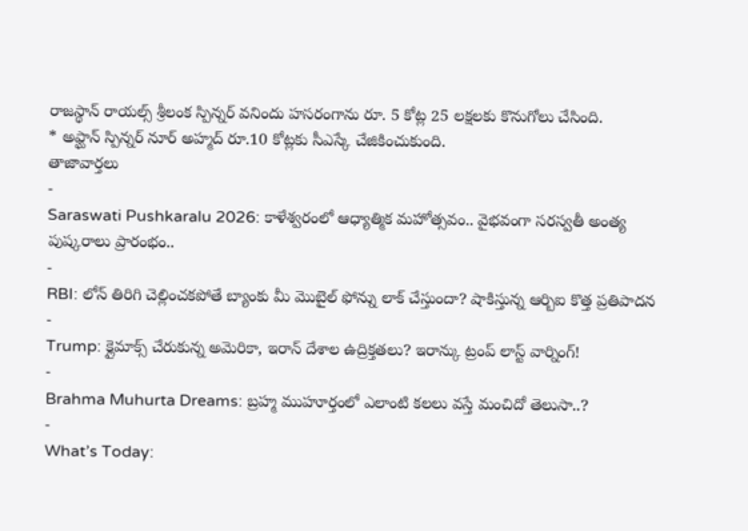రాజస్థాన్ రాయల్స్ శ్రీలంక స్పిన్నర్ వనిందు హసరంగాను రూ. 5 కోట్ల 25 లక్షలకు కొనుగోలు చేసింది.
* అఫ్ఘాన్ స్పిన్నర్ నూర్ అహ్మద్ రూ.10 కోట్లకు సీఎస్కే చేజికించుకుంది.
తాజావార్తలు
-
Saraswati Pushkaralu 2026: కాళేశ్వరంలో ఆధ్యాత్మిక మహోత్సవం.. వైభవంగా సరస్వతీ అంత్య పుష్కరాలు ప్రారంభం..
-
RBI: లోన్ తిరిగి చెల్లించకపోతే బ్యాంకు మీ మొబైల్ ఫోన్ను లాక్ చేస్తుందా? షాకిస్తున్న ఆర్బిఐ కొత్త ప్రతిపాదన
-
Trump: క్లైమాక్స్ చేరుకున్న అమెరికా, ఇరాన్ దేశాల ఉద్రిక్తతలు? ఇరాన్కు ట్రంప్ లాస్ట్ వార్నింగ్!
-
Brahma Muhurta Dreams: బ్రహ్మ ముహూర్తంలో ఎలాంటి కలలు వస్తే మంచిదో తెలుసా..?
-
What’s Today: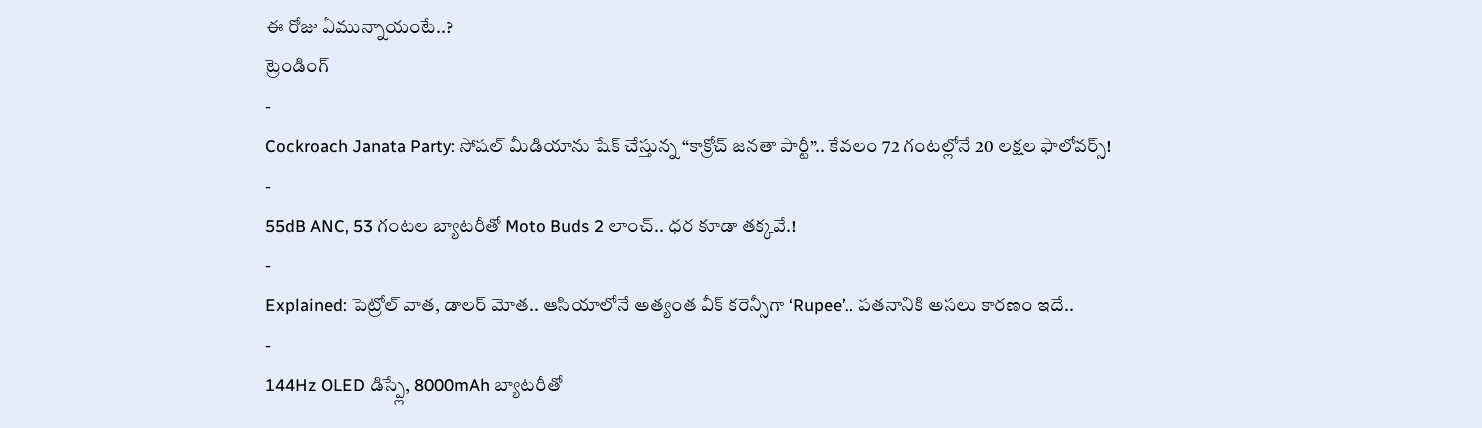ఈ రోజు ఏమున్నాయంటే..?
ట్రెండింగ్
-
Cockroach Janata Party: సోషల్ మీడియాను షేక్ చేస్తున్న “కాక్రోచ్ జనతా పార్టీ”.. కేవలం 72 గంటల్లోనే 20 లక్షల ఫాలోవర్స్!
-
55dB ANC, 53 గంటల బ్యాటరీతో Moto Buds 2 లాంచ్.. ధర కూడా తక్కవే.!
-
Explained: పెట్రోల్ వాత, డాలర్ మోత.. ఆసియాలోనే అత్యంత వీక్ కరెన్సీగా ‘Rupee’.. పతనానికి అసలు కారణం ఇదే..
-
144Hz OLED డిస్ప్లే, 8000mAh బ్యాటరీతో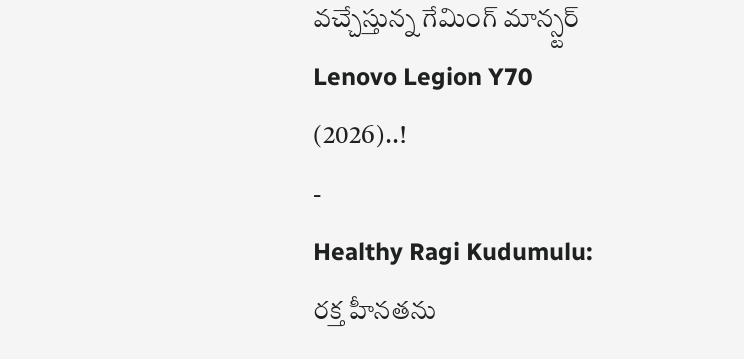వచ్చేస్తున్న గేమింగ్ మాన్స్టర్ Lenovo Legion Y70 (2026)..!
-
Healthy Ragi Kudumulu: రక్త హీనతను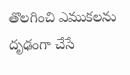తొలగించి ఎముకలను దృఢంగా చేసే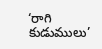‘రాగి కుడుములు’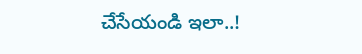చేసేయండి ఇలా..!